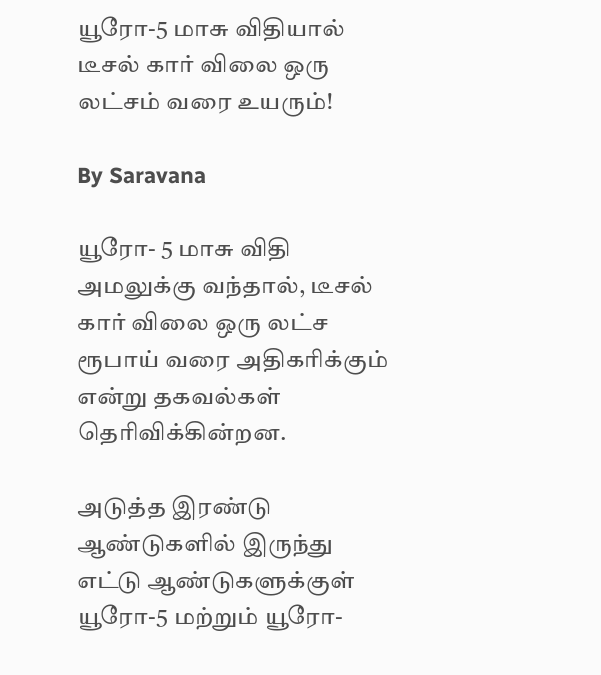யூரோ-5 மாசு விதியால் டீசல் கார் விலை ஒரு லட்சம் வரை உயரும்!

By Saravana

யூரோ- 5 மாசு விதி அமலுக்கு வந்தால், டீசல் கார் விலை ஒரு லட்ச ரூபாய் வரை அதிகரிக்கும் என்று தகவல்கள் தெரிவிக்கின்றன.

அடுத்த இரண்டு ஆண்டுகளில் இருந்து எட்டு ஆண்டுகளுக்குள் யூரோ-5 மற்றும் யூரோ-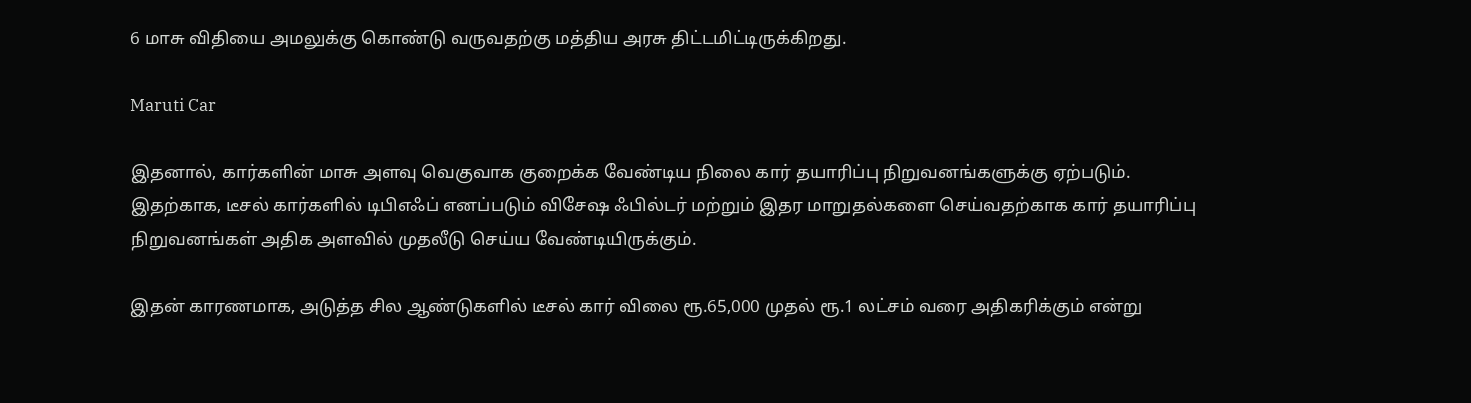6 மாசு விதியை அமலுக்கு கொண்டு வருவதற்கு மத்திய அரசு திட்டமிட்டிருக்கிறது.

Maruti Car

இதனால், கார்களின் மாசு அளவு வெகுவாக குறைக்க வேண்டிய நிலை கார் தயாரிப்பு நிறுவனங்களுக்கு ஏற்படும். இதற்காக, டீசல் கார்களில் டிபிஎஃப் எனப்படும் விசேஷ ஃபில்டர் மற்றும் இதர மாறுதல்களை செய்வதற்காக கார் தயாரிப்பு நிறுவனங்கள் அதிக அளவில் முதலீடு செய்ய வேண்டியிருக்கும்.

இதன் காரணமாக, அடுத்த சில ஆண்டுகளில் டீசல் கார் விலை ரூ.65,000 முதல் ரூ.1 லட்சம் வரை அதிகரிக்கும் என்று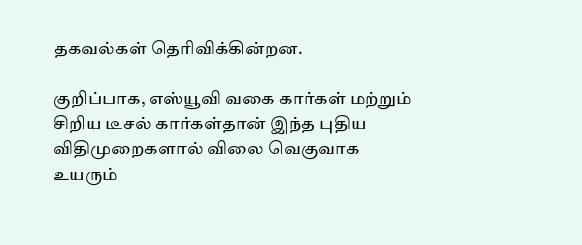தகவல்கள் தெரிவிக்கின்றன.

குறிப்பாக, எஸ்யூவி வகை கார்கள் மற்றும் சிறிய டீசல் கார்கள்தான் இந்த புதிய விதிமுறைகளால் விலை வெகுவாக உயரும்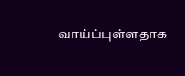வாய்ப்புள்ளதாக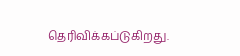தெரிவிக்கப்டுகிறது.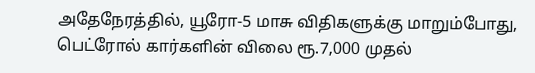அதேநேரத்தில், யூரோ-5 மாசு விதிகளுக்கு மாறும்போது, பெட்ரோல் கார்களின் விலை ரூ.7,000 முதல்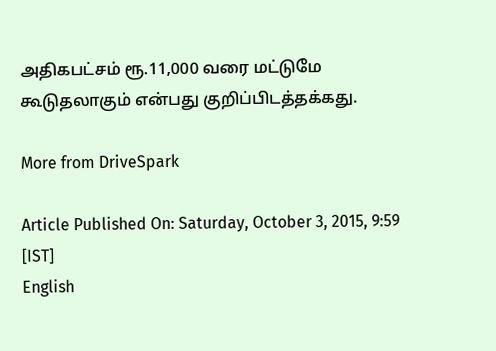அதிகபட்சம் ரூ.11,000 வரை மட்டுமே கூடுதலாகும் என்பது குறிப்பிடத்தக்கது.

More from DriveSpark

Article Published On: Saturday, October 3, 2015, 9:59 [IST]
English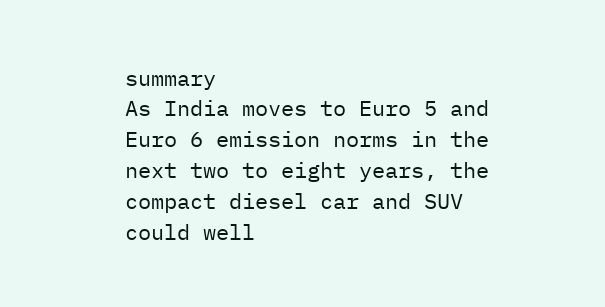summary
As India moves to Euro 5 and Euro 6 emission norms in the next two to eight years, the compact diesel car and SUV could well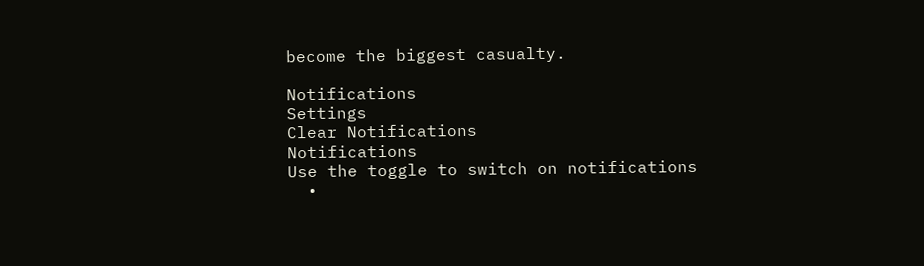become the biggest casualty.

Notifications
Settings
Clear Notifications
Notifications
Use the toggle to switch on notifications
  •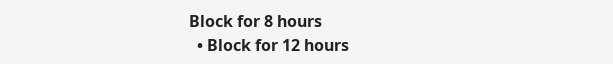Block for 8 hours
  • Block for 12 hours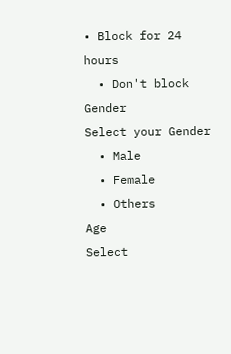• Block for 24 hours
  • Don't block
Gender
Select your Gender
  • Male
  • Female
  • Others
Age
Select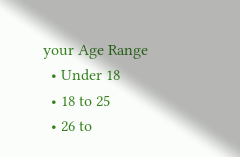your Age Range
  • Under 18
  • 18 to 25
  • 26 to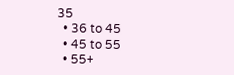35
  • 36 to 45
  • 45 to 55
  • 55+